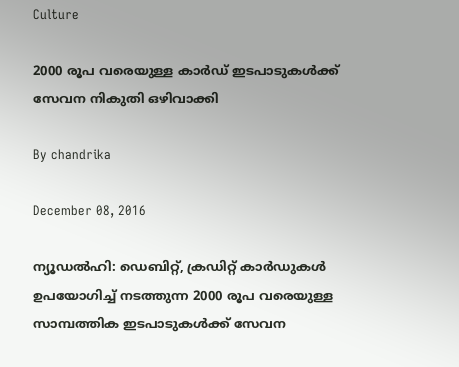Culture

2000 രൂപ വരെയുള്ള കാര്‍ഡ് ഇടപാടുകള്‍ക്ക് സേവന നികുതി ഒഴിവാക്കി

By chandrika

December 08, 2016

ന്യൂഡല്‍ഹി: ഡെബിറ്റ്, ക്രഡിറ്റ് കാര്‍ഡുകള്‍ ഉപയോഗിച്ച് നടത്തുന്ന 2000 രൂപ വരെയുള്ള സാമ്പത്തിക ഇടപാടുകള്‍ക്ക് സേവന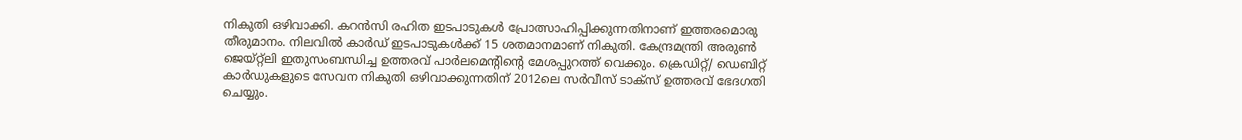നികുതി ഒഴിവാക്കി. കറന്‍സി രഹിത ഇടപാടുകള്‍ പ്രോത്സാഹിപ്പിക്കുന്നതിനാണ് ഇത്തരമൊരു തീരുമാനം. നിലവില്‍ കാര്‍ഡ് ഇടപാടുകള്‍ക്ക് 15 ശതമാനമാണ് നികുതി. കേന്ദ്രമന്ത്രി അരുണ്‍ ജെയ്റ്റ്‌ലി ഇതുസംബന്ധിച്ച ഉത്തരവ് പാര്‍ലമെന്റിന്റെ മേശപ്പുറത്ത് വെക്കും. ക്രെഡിറ്റ്/ ഡെബിറ്റ് കാര്‍ഡുകളുടെ സേവന നികുതി ഒഴിവാക്കുന്നതിന് 2012ലെ സര്‍വീസ് ടാക്‌സ് ഉത്തരവ് ഭേദഗതി ചെയ്യും.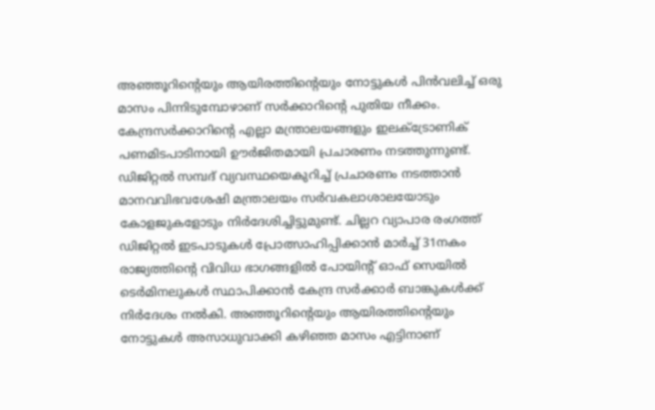അഞ്ഞൂറിന്റെയും ആയിരത്തിന്റെയും നോട്ടുകള്‍ പിന്‍വലിച്ച് ഒരു മാസം പിന്നിടുമ്പോഴാണ് സര്‍ക്കാറിന്റെ പുതിയ നീക്കം. കേന്ദ്രസര്‍ക്കാറിന്റെ എല്ലാ മന്ത്രാലയങ്ങളും ഇലക്ട്രോണിക് പണമിടപാടിനായി ഊര്‍ജിതമായി പ്രചാരണം നടത്തുന്നുണ്ട്. ഡിജിറ്റല്‍ സമ്പദ് വ്യവസ്ഥയെകുറിച്ച് പ്രചാരണം നടത്താന്‍ മാനവവിഭവശേഷി മന്ത്രാലയം സര്‍വകലാശാലയോടും കോളജുകളോടും നിര്‍ദേശിച്ചിട്ടുമുണ്ട്. ചില്ലറ വ്യാപാര രംഗത്ത് ഡിജിറ്റല്‍ ഇടപാടുകള്‍ പ്രോത്സാഹിപ്പിക്കാന്‍ മാര്‍ച്ച് 31നകം രാജ്യത്തിന്റെ വിവിധ ഭാഗങ്ങളില്‍ പോയിന്റ് ഓഫ് സെയില്‍ ടെര്‍മിനലുകള്‍ സ്ഥാപിക്കാന്‍ കേന്ദ്ര സര്‍ക്കാര്‍ ബാങ്കുകള്‍ക്ക് നിര്‍ദേശം നല്‍കി. അഞ്ഞൂറിന്റെയും ആയിരത്തിന്റെയും നോട്ടുകള്‍ അസാധുവാക്കി കഴിഞ്ഞ മാസം എട്ടിനാണ്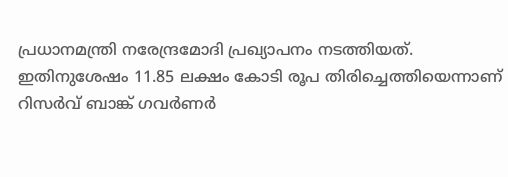പ്രധാനമന്ത്രി നരേന്ദ്രമോദി പ്രഖ്യാപനം നടത്തിയത്. ഇതിനുശേഷം 11.85 ലക്ഷം കോടി രൂപ തിരിച്ചെത്തിയെന്നാണ് റിസര്‍വ് ബാങ്ക് ഗവര്‍ണര്‍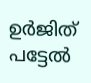ഉര്‍ജിത് പട്ടേല്‍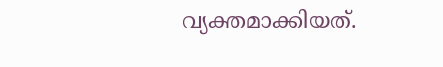വ്യക്തമാക്കിയത്.